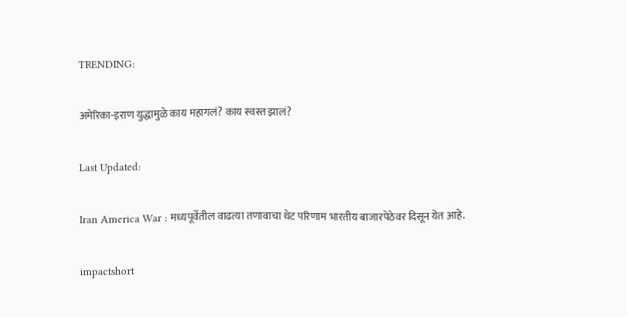TRENDING:

अमेरिका-इराण युद्धामुळे काय महागलं? काय स्वस्त झालं?

Last Updated:

Iran America War : मध्यपूर्वेतील वाढत्या तणावाचा थेट परिणाम भारतीय बाजारपेठेवर दिसून येत आहे.

impactshort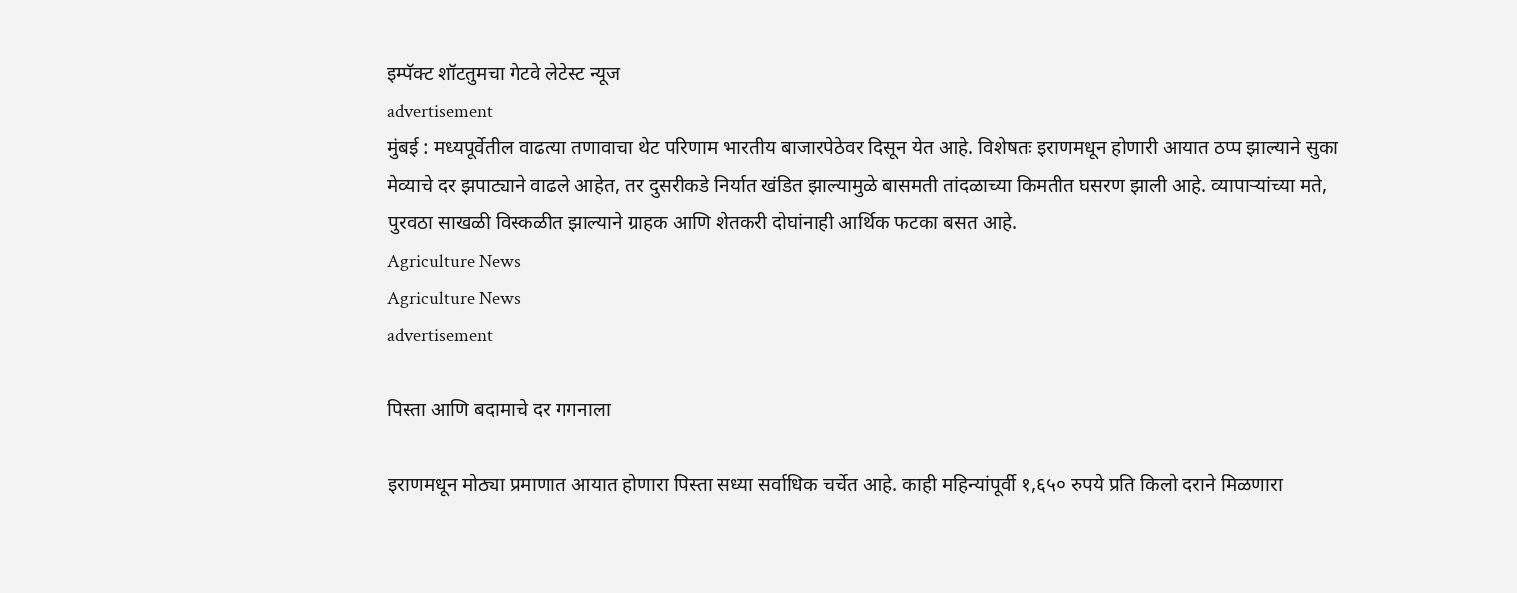इम्पॅक्ट शॉटतुमचा गेटवे लेटेस्ट न्यूज
advertisement
मुंबई : मध्यपूर्वेतील वाढत्या तणावाचा थेट परिणाम भारतीय बाजारपेठेवर दिसून येत आहे. विशेषतः इराणमधून होणारी आयात ठप्प झाल्याने सुका मेव्याचे दर झपाट्याने वाढले आहेत, तर दुसरीकडे निर्यात खंडित झाल्यामुळे बासमती तांदळाच्या किमतीत घसरण झाली आहे. व्यापाऱ्यांच्या मते, पुरवठा साखळी विस्कळीत झाल्याने ग्राहक आणि शेतकरी दोघांनाही आर्थिक फटका बसत आहे.
Agriculture News
Agriculture News
advertisement

पिस्ता आणि बदामाचे दर गगनाला

इराणमधून मोठ्या प्रमाणात आयात होणारा पिस्ता सध्या सर्वाधिक चर्चेत आहे. काही महिन्यांपूर्वी १,६५० रुपये प्रति किलो दराने मिळणारा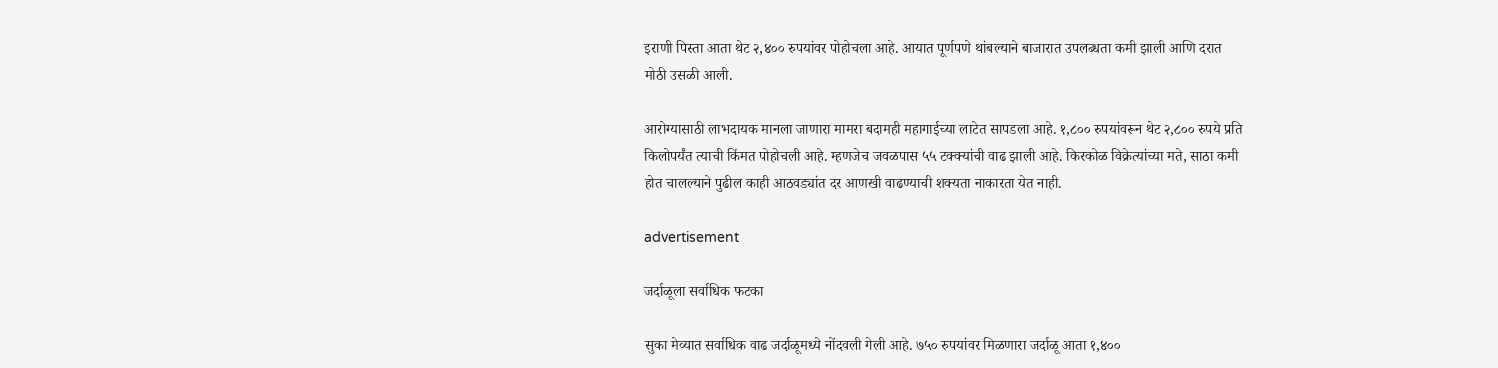इराणी पिस्ता आता थेट २,४०० रुपयांवर पोहोचला आहे. आयात पूर्णपणे थांबल्याने बाजारात उपलब्धता कमी झाली आणि दरात मोठी उसळी आली.

आरोग्यासाठी लाभदायक मानला जाणारा मामरा बदामही महागाईच्या लाटेत सापडला आहे. १,८०० रुपयांवरून थेट २,८०० रुपये प्रति किलोपर्यंत त्याची किंमत पोहोचली आहे. म्हणजेच जवळपास ५५ टक्क्यांची वाढ झाली आहे. किरकोळ विक्रेत्यांच्या मते, साठा कमी होत चालल्याने पुढील काही आठवड्यांत दर आणखी वाढण्याची शक्यता नाकारता येत नाही.

advertisement

जर्दाळूला सर्वाधिक फटका

सुका मेव्यात सर्वाधिक वाढ जर्दाळूमध्ये नोंदवली गेली आहे. ७५० रुपयांवर मिळणारा जर्दाळू आता १,४००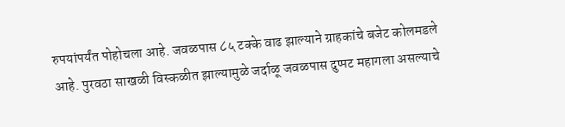रुपयांपर्यंत पोहोचला आहे. जवळपास ८५ टक्के वाढ झाल्याने ग्राहकांचे बजेट कोलमडले आहे. पुरवठा साखळी विस्कळीत झाल्यामुळे जर्दाळू जवळपास दुप्पट महागला असल्याचे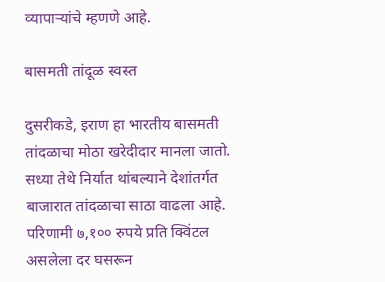व्यापाऱ्यांचे म्हणणे आहे.

बासमती तांदूळ स्वस्त

दुसरीकडे, इराण हा भारतीय बासमती तांदळाचा मोठा खरेदीदार मानला जातो. सध्या तेथे निर्यात थांबल्याने देशांतर्गत बाजारात तांदळाचा साठा वाढला आहे. परिणामी ७,१०० रुपये प्रति क्विंटल असलेला दर घसरून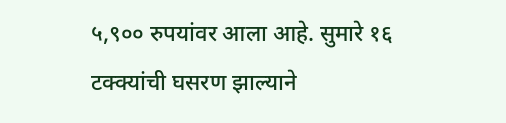५,९०० रुपयांवर आला आहे. सुमारे १६ टक्क्यांची घसरण झाल्याने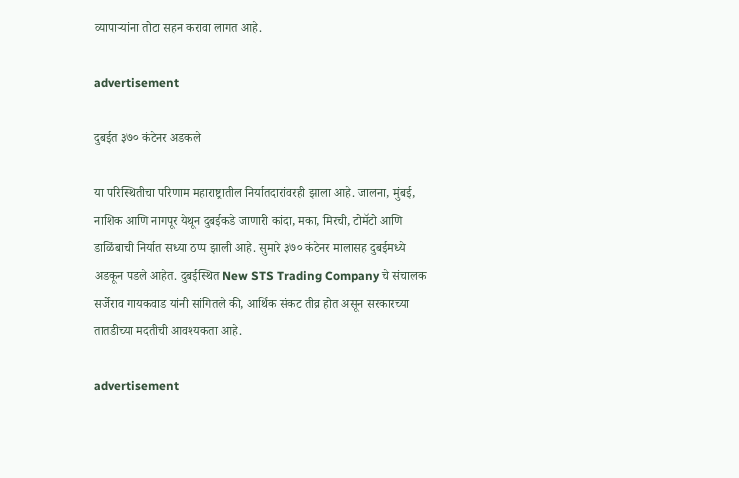व्यापाऱ्यांना तोटा सहन करावा लागत आहे.

advertisement

दुबईत ३७० कंटेनर अडकले

या परिस्थितीचा परिणाम महाराष्ट्रातील निर्यातदारांवरही झाला आहे. जालना, मुंबई, नाशिक आणि नागपूर येथून दुबईकडे जाणारी कांदा, मका, मिरची, टोमॅटो आणि डाळिंबाची निर्यात सध्या ठप्प झाली आहे. सुमारे ३७० कंटेनर मालासह दुबईमध्ये अडकून पडले आहेत. दुबईस्थित New STS Trading Company चे संचालक सर्जेराव गायकवाड यांनी सांगितले की, आर्थिक संकट तीव्र होत असून सरकारच्या तातडीच्या मदतीची आवश्यकता आहे.

advertisement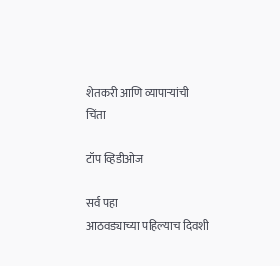शेतकरी आणि व्यापाऱ्यांची चिंता

टॉप व्हिडीओज

सर्व पहा
आठवड्याच्या पहिल्याच दिवशी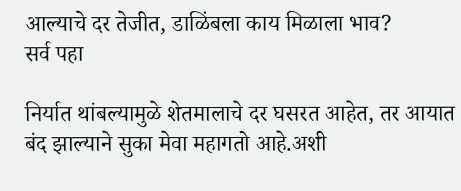आल्याचे दर तेजीत, डाळिंबला काय मिळाला भाव?
सर्व पहा

निर्यात थांबल्यामुळे शेतमालाचे दर घसरत आहेत, तर आयात बंद झाल्याने सुका मेवा महागतो आहे.अशी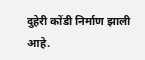दुहेरी कोंडी निर्माण झाली आहे.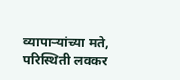व्यापाऱ्यांच्या मते, परिस्थिती लवकर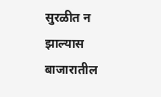सुरळीत न झाल्यास बाजारातील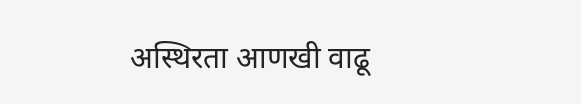अस्थिरता आणखी वाढू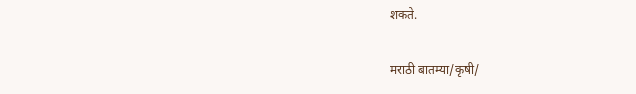शकते.

मराठी बातम्या/कृषी/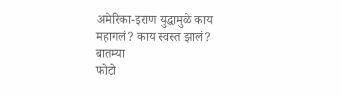अमेरिका-इराण युद्धामुळे काय महागलं? काय स्वस्त झालं?
बातम्या
फोटो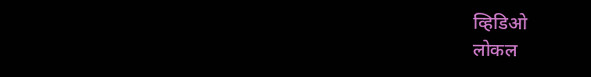व्हिडिओ
लोकल